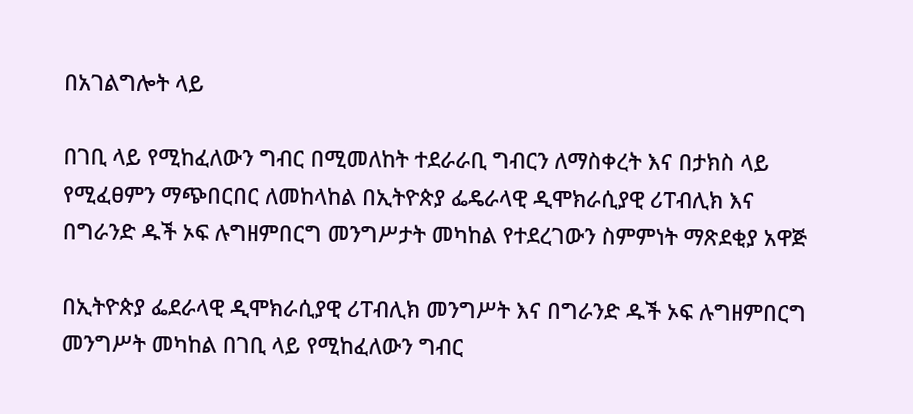በአገልግሎት ላይ

በገቢ ላይ የሚከፈለውን ግብር በሚመለከት ተደራራቢ ግብርን ለማስቀረት እና በታክስ ላይ የሚፈፀምን ማጭበርበር ለመከላከል በኢትዮጵያ ፌዴራላዊ ዲሞክራሲያዊ ሪፐብሊክ እና በግራንድ ዱች ኦፍ ሉግዘምበርግ መንግሥታት መካከል የተደረገውን ስምምነት ማጽደቂያ አዋጅ

በኢትዮጵያ ፌደራላዊ ዲሞክራሲያዊ ሪፐብሊክ መንግሥት እና በግራንድ ዱች ኦፍ ሉግዘምበርግ መንግሥት መካከል በገቢ ላይ የሚከፈለውን ግብር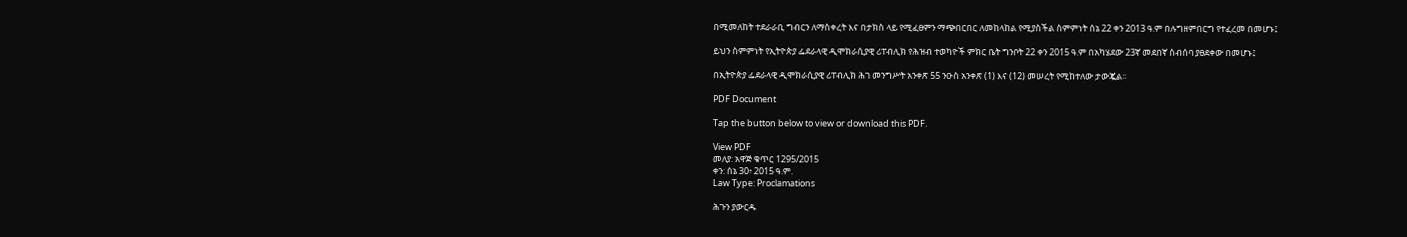በሚመለከት ተደራራቢ ግብርን ለማስቀረት እና በታክስ ላይ የሚፈፀምን ማጭበርበር ለመከላከል የሚያስችል ስምምነት ሰኔ 22 ቀን 2013 ዓ.ም በሉግዘምበርግ የተፈረመ በመሆኑ፤

ይህን ስምምነት የኢትዮጵያ ፌደራላዊ ዲሞክራሲያዊ ሪፐብሊክ የሕዝብ ተወካዮች ምክር ቤት ግንቦት 22 ቀን 2015 ዓ.ም በአካሄደው 23ኛ መደበኛ ስብሰባ ያፀደቀው በመሆኑ፤

በኢትዮጵያ ፌደራላዊ ዲሞክራሲያዊ ሪፐብሊክ ሕገ መንግሥት አንቀጽ 55 ንዑስ አንቀጽ (1) እና (12) መሠረት የሚከተለው ታውጇል፡፡

PDF Document

Tap the button below to view or download this PDF.

View PDF
መለያ: አዋጅ ቁጥር 1295/2015
ቀን: ሰኔ 30፥ 2015 ዓ.ም.
Law Type: Proclamations

ሕጉን ያውርዱ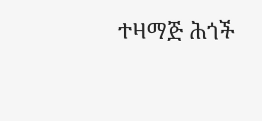ተዛማጅ ሕጎች